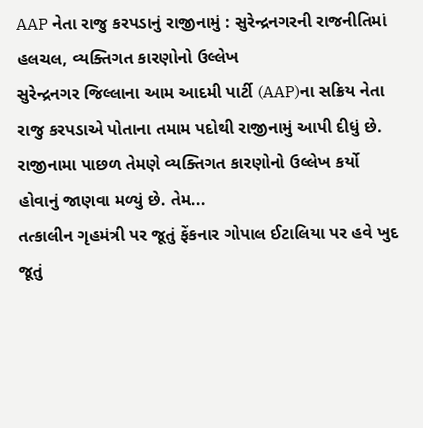AAP નેતા રાજુ કરપડાનું રાજીનામું : સુરેન્દ્રનગરની રાજનીતિમાં હલચલ, વ્યક્તિગત કારણોનો ઉલ્લેખ
સુરેન્દ્રનગર જિલ્લાના આમ આદમી પાર્ટી (AAP)ના સક્રિય નેતા રાજુ કરપડાએ પોતાના તમામ પદોથી રાજીનામું આપી દીધું છે. રાજીનામા પાછળ તેમણે વ્યક્તિગત કારણોનો ઉલ્લેખ કર્યો હોવાનું જાણવા મળ્યું છે. તેમ...
તત્કાલીન ગૃહમંત્રી પર જૂતું ફેંકનાર ગોપાલ ઈટાલિયા પર હવે ખુદ જૂતું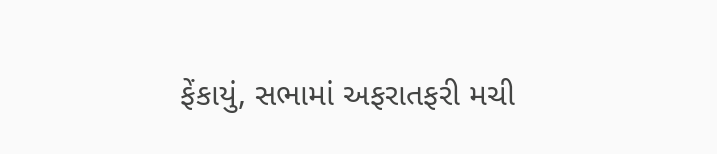ફેંકાયું, સભામાં અફરાતફરી મચી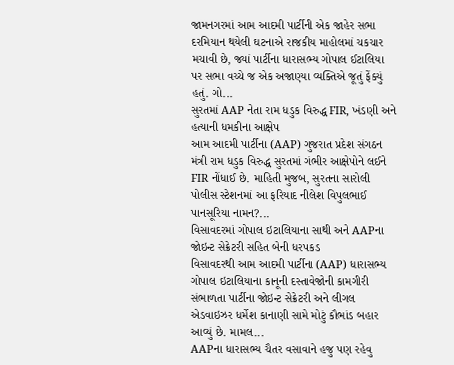જામનગરમાં આમ આદમી પાર્ટીની એક જાહેર સભા દરમિયાન થયેલી ઘટનાએ રાજકીય માહોલમાં ચકચાર મચાવી છે, જ્યાં પાર્ટીના ધારાસભ્ય ગોપાલ ઈટાલિયા પર સભા વચ્ચે જ એક અજાણ્યા વ્યક્તિએ જૂતું ફેંક્યું હતું. ગો...
સુરતમાં AAP નેતા રામ ધડુક વિરુદ્ધ FIR, ખંડણી અને હત્યાની ધમકીના આક્ષેપ
આમ આદમી પાર્ટીના (AAP) ગુજરાત પ્રદેશ સંગઠન મંત્રી રામ ધડુક વિરુદ્ધ સુરતમાં ગંભીર આક્ષેપોને લઈને FIR નોંધાઈ છે. માહિતી મુજબ, સુરતના સારોલી પોલીસ સ્ટેશનમાં આ ફરિયાદ નીલેશ વિપુલભાઈ પાનસૂરિયા નામન?...
વિસાવદરમાં ગોપાલ ઇટાલિયાના સાથી અને AAPના જોઇન્ટ સેક્રેટરી સહિત બેની ધરપકડ
વિસાવદરથી આમ આદમી પાર્ટીના (AAP) ધારાસભ્ય ગોપાલ ઇટાલિયાના કાનૂની દસ્તાવેજોની કામગીરી સંભાળતા પાર્ટીના જોઇન્ટ સેક્રેટરી અને લીગલ એડવાઇઝર ધર્મેશ કાનાણી સામે મોટું કૌભાંડ બહાર આવ્યું છે. મામલ...
AAPના ધારાસભ્ય ચૈતર વસાવાને હજુ પણ રહેવુ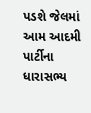પડશે જેલમાં
આમ આદમી પાર્ટીના ધારાસભ્ય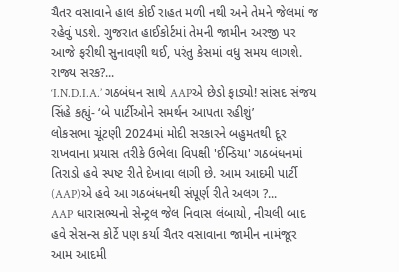ચૈતર વસાવાને હાલ કોઈ રાહત મળી નથી અને તેમને જેલમાં જ રહેવું પડશે. ગુજરાત હાઈકોર્ટમાં તેમની જામીન અરજી પર આજે ફરીથી સુનાવણી થઈ, પરંતુ કેસમાં વધુ સમય લાગશે. રાજ્ય સરક?...
‘I.N.D.I.A.’ ગઠબંધન સાથે AAPએ છેડો ફાડ્યો! સાંસદ સંજય સિંહે કહ્યું- ‘બે પાર્ટીઓને સમર્થન આપતા રહીશું’
લોકસભા ચૂંટણી 2024માં મોદી સરકારને બહુમતથી દૂર રાખવાના પ્રયાસ તરીકે ઉભેલા વિપક્ષી 'ઈન્ડિયા' ગઠબંધનમાં તિરાડો હવે સ્પષ્ટ રીતે દેખાવા લાગી છે. આમ આદમી પાર્ટી (AAP)એ હવે આ ગઠબંધનથી સંપૂર્ણ રીતે અલગ ?...
AAP ધારાસભ્યનો સેન્ટ્રલ જેલ નિવાસ લંબાયો, નીચલી બાદ હવે સેસન્સ કોર્ટે પણ કર્યા ચૈતર વસાવાના જામીન નામંજૂર
આમ આદમી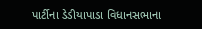પાર્ટીના ડેડીયાપાડા વિધાનસભાના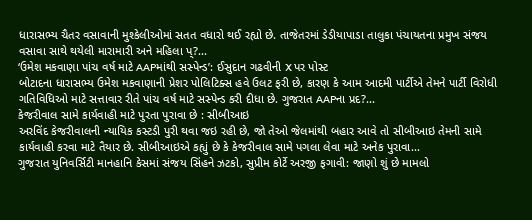ધારાસભ્ય ચૈતર વસાવાની મુશ્કેલીઓમાં સતત વધારો થઈ રહ્યો છે. તાજેતરમાં ડેડીયાપાડા તાલુકા પંચાયતના પ્રમુખ સંજય વસાવા સાથે થયેલી મારામારી અને મહિલા પ્?...
‘ઉમેશ મકવાણા પાંચ વર્ષ માટે AAPમાંથી સસ્પેન્ડ’: ઈસુદાન ગઢવીની X પર પોસ્ટ
બોટાદના ધારાસભ્ય ઉમેશ મકવાણાની પ્રેશર પોલિટિક્સ હવે ઉલટ ફરી છે, કારણ કે આમ આદમી પાર્ટીએ તેમને પાર્ટી વિરોધી ગતિવિધિઓ માટે સત્તાવાર રીતે પાંચ વર્ષ માટે સસ્પેન્ડ કરી દીધા છે. ગુજરાત AAPના પ્રદ?...
કેજરીવાલ સામે કાર્યવાહી માટે પુરતા પુરાવા છે : સીબીઆઇ
અરવિંદ કેજરીવાલની ન્યાયિક કસ્ટડી પુરી થવા જઇ રહી છે, જો તેઓ જેલમાંથી બહાર આવે તો સીબીઆઇ તેમની સામે કાર્યવાહી કરવા માટે તૈયાર છે. સીબીઆઇએ કહ્યું છે કે કેજરીવાલ સામે પગલા લેવા માટે અનેક પુરાવા...
ગુજરાત યુનિવર્સિટી માનહાનિ કેસમાં સંજય સિંહને ઝટકો, સુપ્રીમ કોર્ટે અરજી ફગાવી: જાણો શું છે મામલો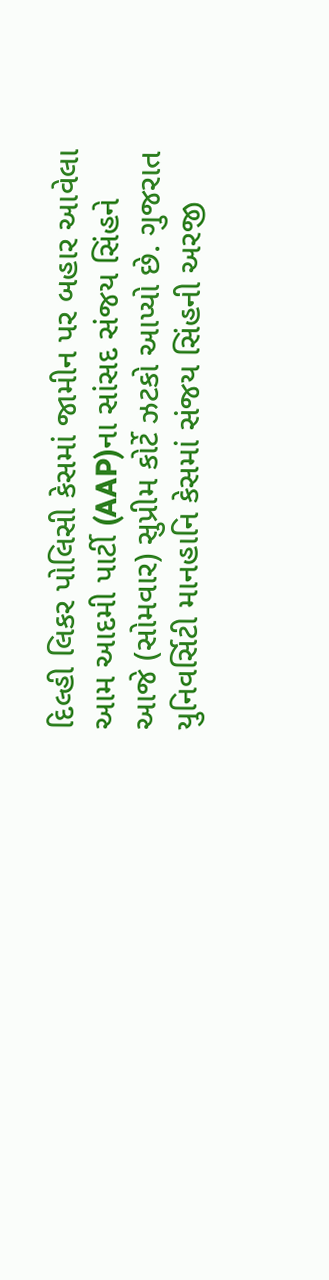દિલ્હી લિકર પોલિસી કેસમાં જામીન પર બહાર આવેલા આમ આદમી પાર્ટી (AAP)ના સાંસદ સંજય સિંહને આજે (સોમવાર) સુપ્રીમ કોર્ટે ઝટકો આપ્યો છે. ગુજરાત યુનિવર્સિટી માનહાનિ કેસમાં સંજય સિંહની અરજી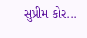સુપ્રીમ કોર...